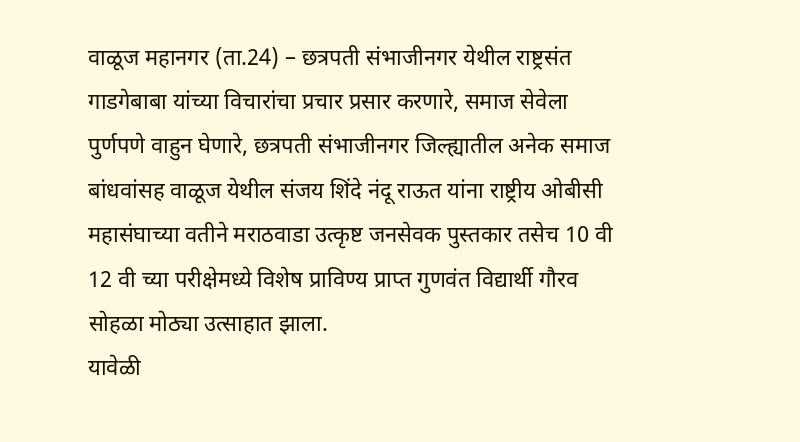वाळूज महानगर (ता.24) – छत्रपती संभाजीनगर येथील राष्ट्रसंत गाडगेबाबा यांच्या विचारांचा प्रचार प्रसार करणारे, समाज सेवेला पुर्णपणे वाहुन घेणारे, छत्रपती संभाजीनगर जिल्ह्यातील अनेक समाज बांधवांसह वाळूज येथील संजय शिंदे नंदू राऊत यांना राष्ट्रीय ओबीसी महासंघाच्या वतीने मराठवाडा उत्कृष्ट जनसेवक पुस्तकार तसेच 10 वी 12 वी च्या परीक्षेमध्ये विशेष प्राविण्य प्राप्त गुणवंत विद्यार्थी गौरव सोहळा मोठ्या उत्साहात झाला.
यावेळी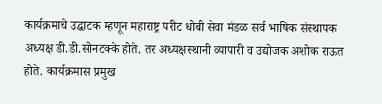कार्यक्रमाचे उद्घाटक म्हणून महाराष्ट्र परीट धोबी सेवा मंडळ सर्व भाषिक संस्थापक अध्यक्ष डी.डी.सोनटक्के होते. तर अध्यक्षस्थानी व्यापारी व उद्योजक अशोक राऊत होते. कार्यक्रमास प्रमुख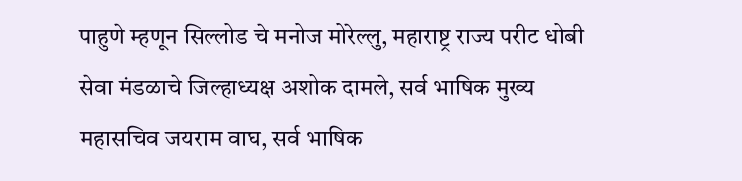पाहुणे म्हणून सिल्लोड चे मनोज मोरेल्लु, महाराष्ट्र राज्य परीट धोबी सेवा मंडळाचे जिल्हाध्यक्ष अशोक दामले, सर्व भाषिक मुख्य महासचिव जयराम वाघ, सर्व भाषिक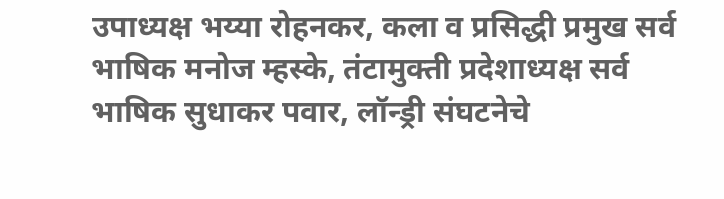उपाध्यक्ष भय्या रोहनकर, कला व प्रसिद्धी प्रमुख सर्व भाषिक मनोज म्हस्के, तंटामुक्ती प्रदेशाध्यक्ष सर्व भाषिक सुधाकर पवार, लॉन्ड्री संघटनेचे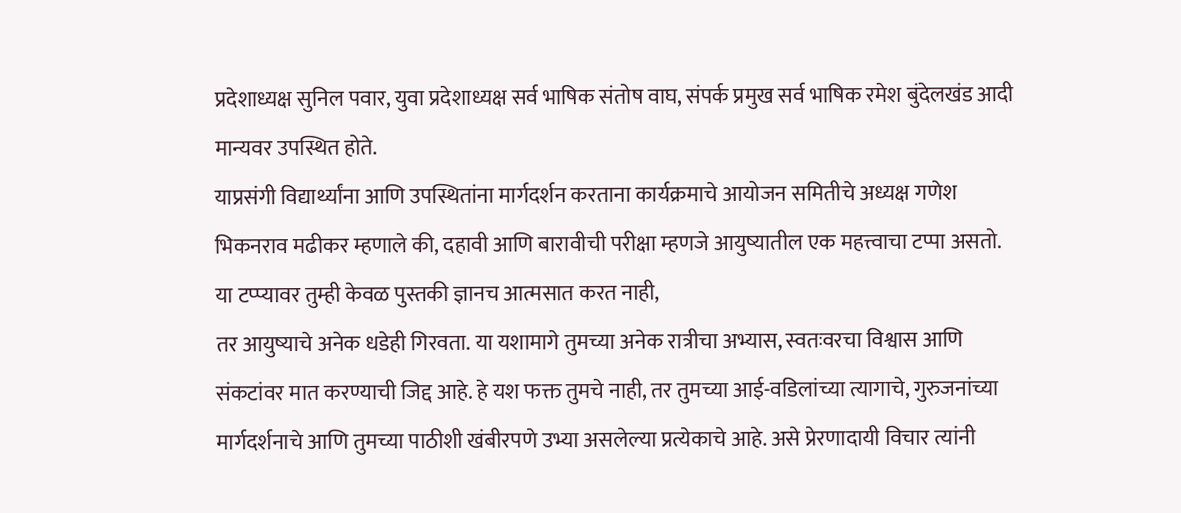प्रदेशाध्यक्ष सुनिल पवार, युवा प्रदेशाध्यक्ष सर्व भाषिक संतोष वाघ, संपर्क प्रमुख सर्व भाषिक रमेश बुंदेलखंड आदी मान्यवर उपस्थित होते.
याप्रसंगी विद्यार्थ्यांना आणि उपस्थितांना मार्गदर्शन करताना कार्यक्रमाचे आयोजन समितीचे अध्यक्ष गणेश भिकनराव मढीकर म्हणाले की, दहावी आणि बारावीची परीक्षा म्हणजे आयुष्यातील एक महत्त्वाचा टप्पा असतो. या टप्प्यावर तुम्ही केवळ पुस्तकी ज्ञानच आत्मसात करत नाही,
तर आयुष्याचे अनेक धडेही गिरवता. या यशामागे तुमच्या अनेक रात्रीचा अभ्यास, स्वतःवरचा विश्वास आणि संकटांवर मात करण्याची जिद्द आहे. हे यश फक्त तुमचे नाही, तर तुमच्या आई-वडिलांच्या त्यागाचे, गुरुजनांच्या मार्गदर्शनाचे आणि तुमच्या पाठीशी खंबीरपणे उभ्या असलेल्या प्रत्येकाचे आहे. असे प्रेरणादायी विचार त्यांनी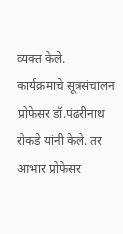व्यक्त केले.
कार्यक्रमाचे सूत्रसंचालन प्रोफेसर डॉ.पंढरीनाथ रोकडे यांनी केले. तर आभार प्रोफेसर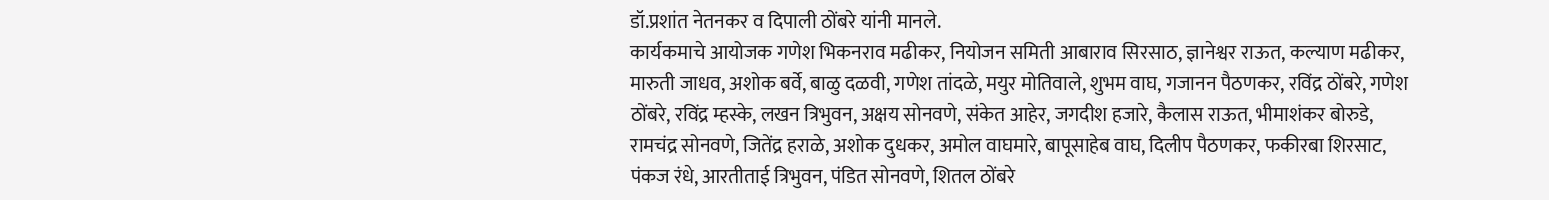डॉ.प्रशांत नेतनकर व दिपाली ठोंबरे यांनी मानले.
कार्यकमाचे आयोजक गणेश भिकनराव मढीकर, नियोजन समिती आबाराव सिरसाठ, ज्ञानेश्वर राऊत, कल्याण मढीकर, मारुती जाधव, अशोक बर्वे, बाळु दळवी, गणेश तांदळे, मयुर मोतिवाले, शुभम वाघ, गजानन पैठणकर, रविंद्र ठोंबरे, गणेश ठोंबरे, रविंद्र म्हस्के, लखन त्रिभुवन, अक्षय सोनवणे, संकेत आहेर, जगदीश हजारे, कैलास राऊत, भीमाशंकर बोरुडे, रामचंद्र सोनवणे, जितेंद्र हराळे, अशोक दुधकर, अमोल वाघमारे, बापूसाहेब वाघ, दिलीप पैठणकर, फकीरबा शिरसाट, पंकज रंधे, आरतीताई त्रिभुवन, पंडित सोनवणे, शितल ठोंबरे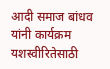आदी समाज बांधव यांनी कार्यक्रम यशस्वीरितेसाठी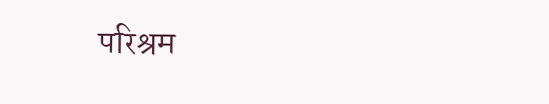परिश्रम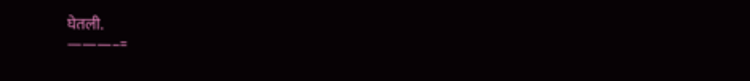घेतली.
———–=